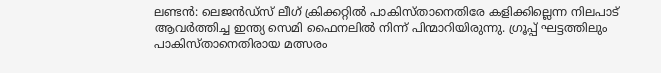ലണ്ടന്‍: ലെജന്‍ഡ്‌സ് ലീഗ് ക്രിക്കറ്റില്‍ പാകിസ്താനെതിരേ കളിക്കില്ലെന്ന നിലപാട് ആവര്‍ത്തിച്ച ഇന്ത്യ സെമി ഫൈനലില്‍ നിന്ന് പിന്മാറിയിരുന്നു. ഗ്രൂപ്പ് ഘട്ടത്തിലും പാകിസ്താനെതിരായ മത്സരം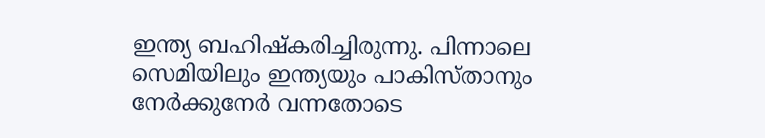ഇന്ത്യ ബഹിഷ്‌കരിച്ചിരുന്നു. പിന്നാലെ സെമിയിലും ഇന്ത്യയും പാകിസ്താനും നേര്‍ക്കുനേര്‍ വന്നതോടെ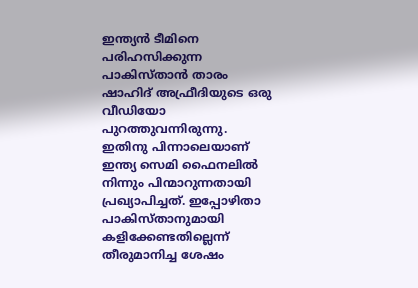ഇന്ത്യന്‍ ടീമിനെ പരിഹസിക്കുന്ന പാകിസ്താന്‍ താരം ഷാഹിദ് അഫ്രീദിയുടെ ഒരു വീഡിയോ പുറത്തുവന്നിരുന്നു. ഇതിനു പിന്നാലെയാണ് ഇന്ത്യ സെമി ഫൈനലില്‍ നിന്നും പിന്മാറുന്നതായി പ്രഖ്യാപിച്ചത്. ഇപ്പോഴിതാ പാകിസ്താനുമായി കളിക്കേണ്ടതില്ലെന്ന് തീരുമാനിച്ച ശേഷം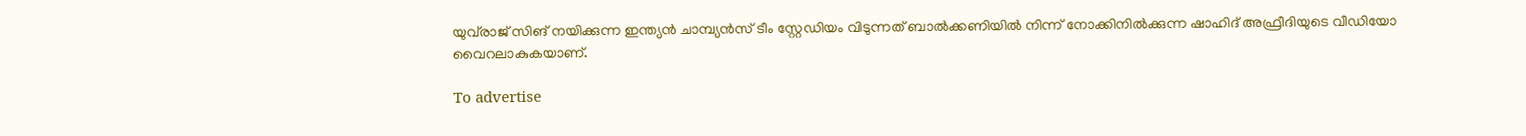യുവ്‌രാജ് സിങ് നയിക്കുന്ന ഇന്ത്യന്‍ ചാമ്പ്യന്‍സ് ടീം സ്റ്റേഡിയം വിടുന്നത് ബാല്‍ക്കണിയില്‍ നിന്ന് നോക്കിനില്‍ക്കുന്ന ഷാഹിദ് അഫ്രീദിയുടെ വീഡിയോ വൈറലാകുകയാണ്.

To advertise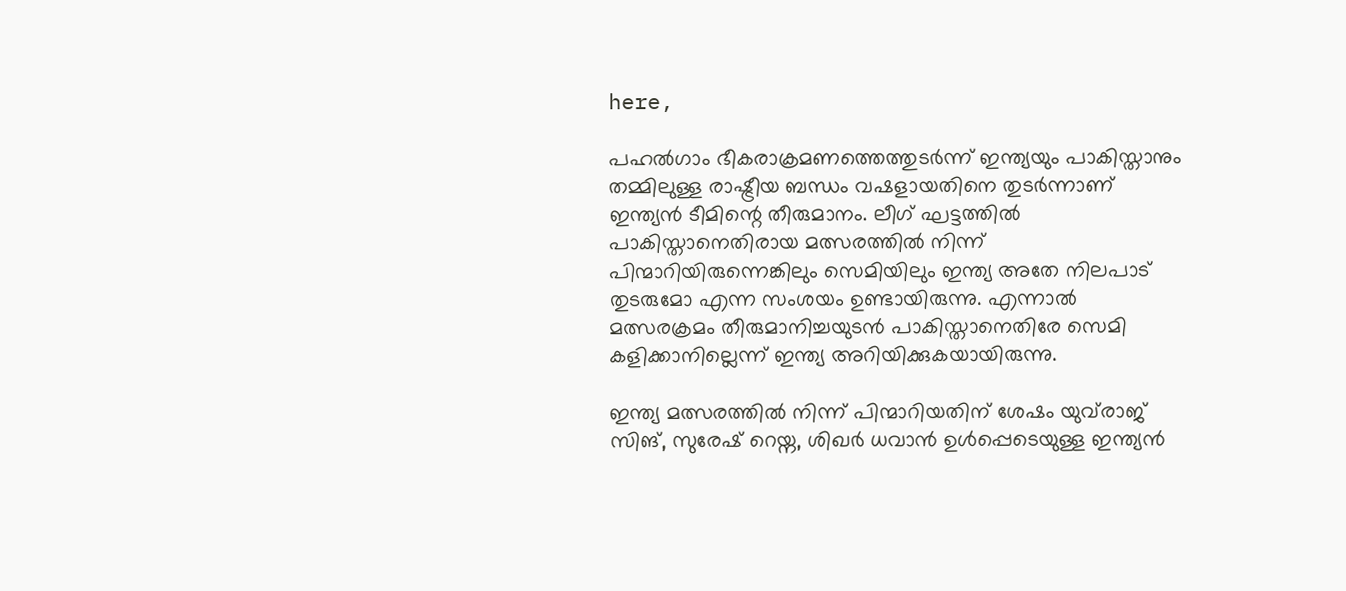here,

പഹല്‍ഗാം ഭീകരാക്രമണത്തെത്തുടര്‍ന്ന് ഇന്ത്യയും പാകിസ്താനും തമ്മിലുള്ള രാഷ്ട്രീയ ബന്ധം വഷളായതിനെ തുടര്‍ന്നാണ് ഇന്ത്യന്‍ ടീമിന്റെ തീരുമാനം. ലീഗ് ഘട്ടത്തില്‍ പാകിസ്താനെതിരായ മത്സരത്തില്‍ നിന്ന് പിന്മാറിയിരുന്നെങ്കിലും സെമിയിലും ഇന്ത്യ അതേ നിലപാട് തുടരുമോ എന്ന സംശയം ഉണ്ടായിരുന്നു. എന്നാല്‍ മത്സരക്രമം തീരുമാനിച്ചയുടന്‍ പാകിസ്താനെതിരേ സെമി കളിക്കാനില്ലെന്ന് ഇന്ത്യ അറിയിക്കുകയായിരുന്നു.

ഇന്ത്യ മത്സരത്തില്‍ നിന്ന് പിന്മാറിയതിന് ശേഷം യുവ്‌രാജ് സിങ്, സുരേഷ് റെയ്ന, ശിഖര്‍ ധവാന്‍ ഉള്‍പ്പെടെയുള്ള ഇന്ത്യന്‍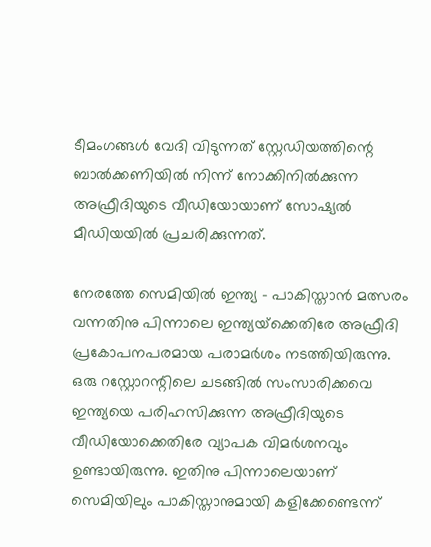ടീമംഗങ്ങള്‍ വേദി വിടുന്നത് സ്റ്റേഡിയത്തിന്റെ ബാല്‍ക്കണിയില്‍ നിന്ന് നോക്കിനില്‍ക്കുന്ന അഫ്രീദിയുടെ വീഡിയോയാണ് സോഷ്യല്‍ മീഡിയയില്‍ പ്രചരിക്കുന്നത്.

നേരത്തേ സെമിയില്‍ ഇന്ത്യ - പാകിസ്താന്‍ മത്സരം വന്നതിനു പിന്നാലെ ഇന്ത്യയ്‌ക്കെതിരേ അഫ്രീദി പ്രകോപനപരമായ പരാമര്‍ശം നടത്തിയിരുന്നു. ഒരു റസ്റ്റോറന്റിലെ ചടങ്ങില്‍ സംസാരിക്കവെ ഇന്ത്യയെ പരിഹസിക്കുന്ന അഫ്രീദിയുടെ വീഡിയോക്കെതിരേ വ്യാപക വിമര്‍ശനവും ഉണ്ടായിരുന്നു. ഇതിനു പിന്നാലെയാണ് സെമിയിലും പാകിസ്താനുമായി കളിക്കേണ്ടെന്ന്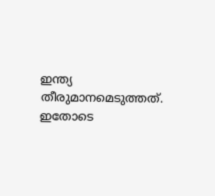ഇന്ത്യ തീരുമാനമെടുത്തത്. ഇതോടെ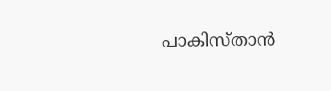പാകിസ്താന്‍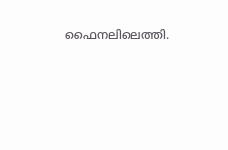ഫൈനലിലെത്തി.